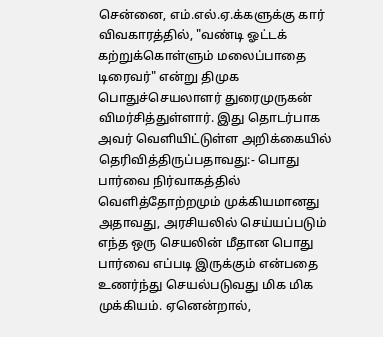சென்னை, எம்.எல்.ஏ.க்களுக்கு கார் விவகாரத்தில், "வண்டி ஓட்டக் கற்றுக்கொள்ளும் மலைப்பாதை டிரைவர்" என்று திமுக பொதுச்செயலாளர் துரைமுருகன் விமர்சித்துள்ளார். இது தொடர்பாக அவர் வெளியிட்டுள்ள அறிக்கையில் தெரிவித்திருப்பதாவது:- பொது பார்வை நிர்வாகத்தில் வெளித்தோற்றமும் முக்கியமானது அதாவது, அரசியலில் செய்யப்படும் எந்த ஒரு செயலின் மீதான பொது பார்வை எப்படி இருக்கும் என்பதை உணர்ந்து செயல்படுவது மிக மிக முக்கியம். ஏனென்றால்,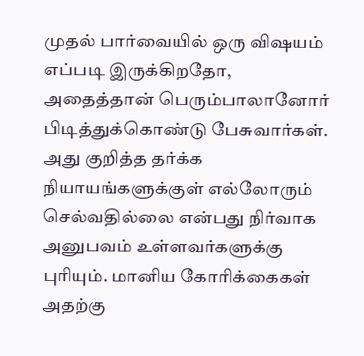முதல் பார்வையில் ஒரு விஷயம் எப்படி இருக்கிறதோ, அதைத்தான் பெரும்பாலானோர் பிடித்துக்கொண்டு பேசுவார்கள். அது குறித்த தர்க்க நியாயங்களுக்குள் எல்லோரும் செல்வதில்லை என்பது நிர்வாக அனுபவம் உள்ளவர்களுக்கு புரியும். மானிய கோரிக்கைகள் அதற்கு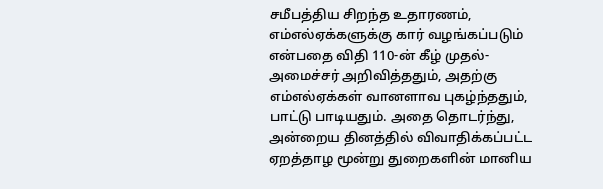சமீபத்திய சிறந்த உதாரணம், எம்எல்ஏக்களுக்கு கார் வழங்கப்படும் என்பதை விதி 110-ன் கீழ் முதல்-அமைச்சர் அறிவித்ததும், அதற்கு எம்எல்ஏக்கள் வானளாவ புகழ்ந்ததும், பாட்டு பாடியதும். அதை தொடர்ந்து, அன்றைய தினத்தில் விவாதிக்கப்பட்ட ஏறத்தாழ மூன்று துறைகளின் மானிய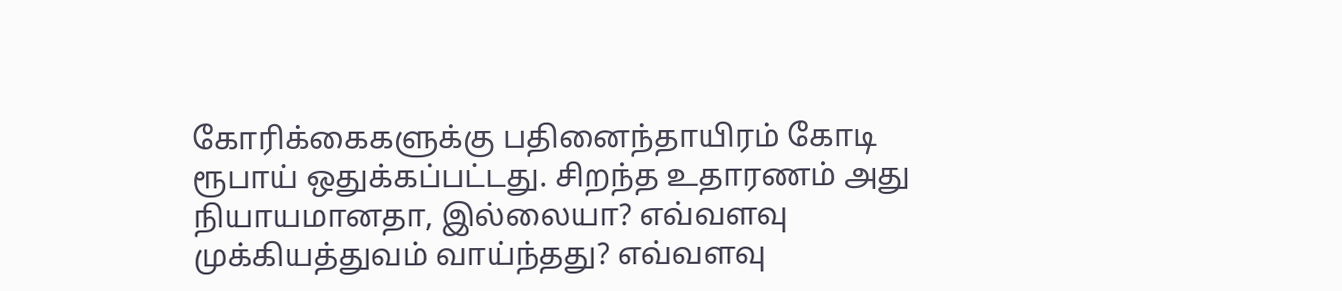கோரிக்கைகளுக்கு பதினைந்தாயிரம் கோடி ரூபாய் ஒதுக்கப்பட்டது. சிறந்த உதாரணம் அது நியாயமானதா, இல்லையா? எவ்வளவு முக்கியத்துவம் வாய்ந்தது? எவ்வளவு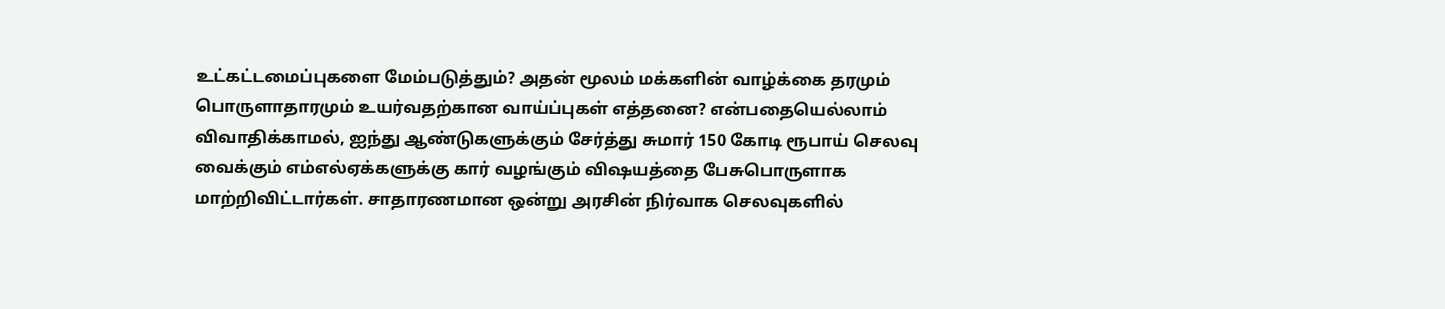உட்கட்டமைப்புகளை மேம்படுத்தும்? அதன் மூலம் மக்களின் வாழ்க்கை தரமும் பொருளாதாரமும் உயர்வதற்கான வாய்ப்புகள் எத்தனை? என்பதையெல்லாம் விவாதிக்காமல், ஐந்து ஆண்டுகளுக்கும் சேர்த்து சுமார் 150 கோடி ரூபாய் செலவு வைக்கும் எம்எல்ஏக்களுக்கு கார் வழங்கும் விஷயத்தை பேசுபொருளாக மாற்றிவிட்டார்கள். சாதாரணமான ஒன்று அரசின் நிர்வாக செலவுகளில்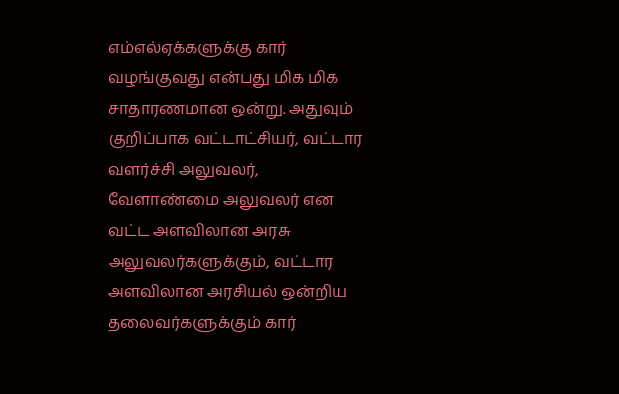எம்எல்ஏக்களுக்கு கார் வழங்குவது என்பது மிக மிக சாதாரணமான ஒன்று. அதுவும் குறிப்பாக வட்டாட்சியர், வட்டார வளர்ச்சி அலுவலர், வேளாண்மை அலுவலர் என வட்ட அளவிலான அரசு அலுவலர்களுக்கும், வட்டார அளவிலான அரசியல் ஒன்றிய தலைவர்களுக்கும் கார்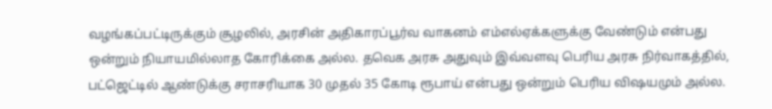வழங்கப்பட்டிருக்கும் சூழலில், அரசின் அதிகாரப்பூர்வ வாகனம் எம்எல்ஏக்களுக்கு வேண்டும் என்பது ஒன்றும் நியாயமில்லாத கோரிக்கை அல்ல. தவெக அரசு அதுவும் இவ்வளவு பெரிய அரசு நிர்வாகத்தில், பட்ஜெட்டில் ஆண்டுக்கு சராசரியாக 30 முதல் 35 கோடி ரூபாய் என்பது ஒன்றும் பெரிய விஷயமும் அல்ல.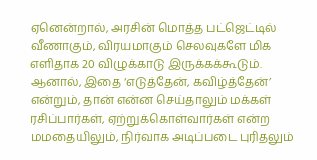ஏனென்றால், அரசின் மொத்த பட்ஜெட்டில் வீணாகும், விரயமாகும் செலவுகளே மிக எளிதாக 20 விழுக்காடு இருக்கக்கூடும். ஆனால், இதை ‘எடுத்தேன், கவிழ்த்தேன்’ என்றும், தான் என்ன செய்தாலும் மக்கள் ரசிப்பார்கள், ஏற்றுக்கொள்வார்கள் என்ற மமதையிலும், நிர்வாக அடிப்படை புரிதலும்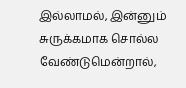இல்லாமல், இன்னும் சுருக்கமாக சொல்ல வேண்டுமென்றால்,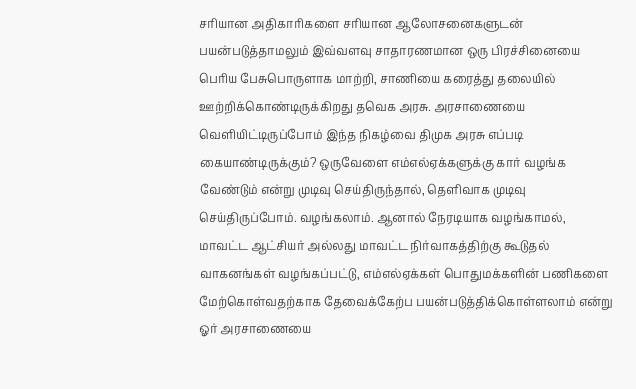சரியான அதிகாரிகளை சரியான ஆலோசனைகளுடன் பயன்படுத்தாமலும் இவ்வளவு சாதாரணமான ஒரு பிரச்சினையை பெரிய பேசுபொருளாக மாற்றி, சாணியை கரைத்து தலையில் ஊற்றிக்கொண்டிருக்கிறது தவெக அரசு. அரசாணையை வெளியிட்டிருப்போம் இந்த நிகழ்வை திமுக அரசு எப்படி கையாண்டிருக்கும்? ஒருவேளை எம்எல்ஏக்களுக்கு கார் வழங்க வேண்டும் என்று முடிவு செய்திருந்தால், தெளிவாக முடிவு செய்திருப்போம். வழங்கலாம். ஆனால் நேரடியாக வழங்காமல், மாவட்ட ஆட்சியர் அல்லது மாவட்ட நிர்வாகத்திற்கு கூடுதல் வாகனங்கள் வழங்கப்பட்டு, எம்எல்ஏக்கள் பொதுமக்களின் பணிகளை மேற்கொள்வதற்காக தேவைக்கேற்ப பயன்படுத்திக்கொள்ளலாம் என்று ஓர் அரசாணையை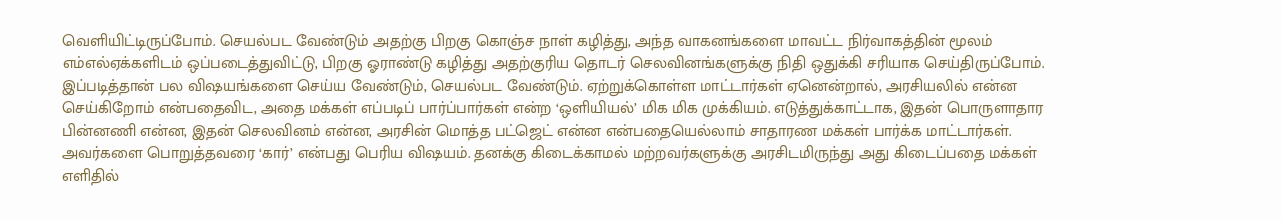வெளியிட்டிருப்போம். செயல்பட வேண்டும் அதற்கு பிறகு கொஞ்ச நாள் கழித்து, அந்த வாகனங்களை மாவட்ட நிர்வாகத்தின் மூலம் எம்எல்ஏக்களிடம் ஒப்படைத்துவிட்டு, பிறகு ஓராண்டு கழித்து அதற்குரிய தொடர் செலவினங்களுக்கு நிதி ஒதுக்கி சரியாக செய்திருப்போம். இப்படித்தான் பல விஷயங்களை செய்ய வேண்டும், செயல்பட வேண்டும். ஏற்றுக்கொள்ள மாட்டார்கள் ஏனென்றால், அரசியலில் என்ன செய்கிறோம் என்பதைவிட, அதை மக்கள் எப்படிப் பார்ப்பார்கள் என்ற ‘ஒளியியல்’ மிக மிக முக்கியம். எடுத்துக்காட்டாக, இதன் பொருளாதார பின்னணி என்ன, இதன் செலவினம் என்ன, அரசின் மொத்த பட்ஜெட் என்ன என்பதையெல்லாம் சாதாரண மக்கள் பார்க்க மாட்டார்கள். அவர்களை பொறுத்தவரை ‘கார்’ என்பது பெரிய விஷயம். தனக்கு கிடைக்காமல் மற்றவர்களுக்கு அரசிடமிருந்து அது கிடைப்பதை மக்கள் எளிதில்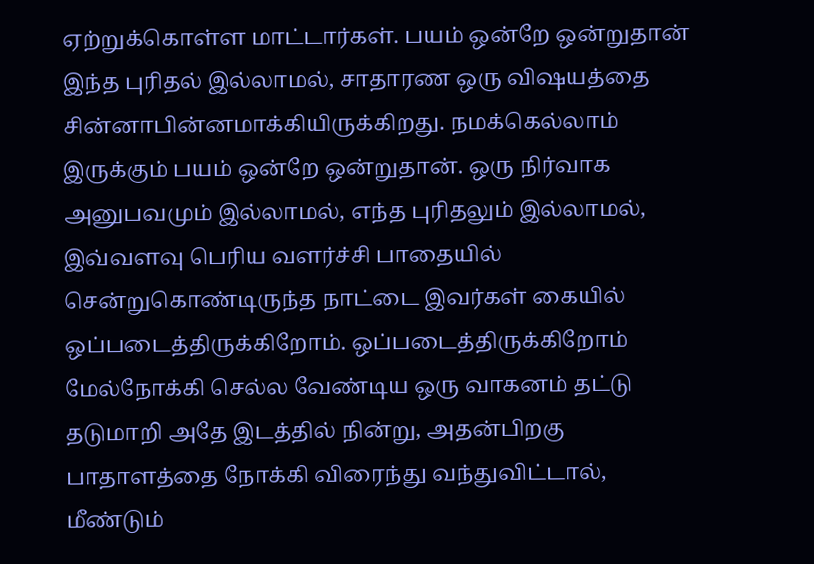ஏற்றுக்கொள்ள மாட்டார்கள். பயம் ஒன்றே ஒன்றுதான் இந்த புரிதல் இல்லாமல், சாதாரண ஒரு விஷயத்தை சின்னாபின்னமாக்கியிருக்கிறது. நமக்கெல்லாம் இருக்கும் பயம் ஒன்றே ஒன்றுதான். ஒரு நிர்வாக அனுபவமும் இல்லாமல், எந்த புரிதலும் இல்லாமல், இவ்வளவு பெரிய வளர்ச்சி பாதையில் சென்றுகொண்டிருந்த நாட்டை இவர்கள் கையில் ஒப்படைத்திருக்கிறோம். ஒப்படைத்திருக்கிறோம் மேல்நோக்கி செல்ல வேண்டிய ஒரு வாகனம் தட்டு தடுமாறி அதே இடத்தில் நின்று, அதன்பிறகு பாதாளத்தை நோக்கி விரைந்து வந்துவிட்டால், மீண்டும்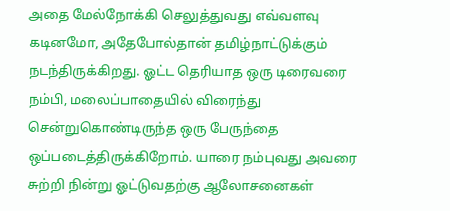அதை மேல்நோக்கி செலுத்துவது எவ்வளவு கடினமோ, அதேபோல்தான் தமிழ்நாட்டுக்கும் நடந்திருக்கிறது. ஓட்ட தெரியாத ஒரு டிரைவரை நம்பி, மலைப்பாதையில் விரைந்து சென்றுகொண்டிருந்த ஒரு பேருந்தை ஒப்படைத்திருக்கிறோம். யாரை நம்புவது அவரை சுற்றி நின்று ஓட்டுவதற்கு ஆலோசனைகள்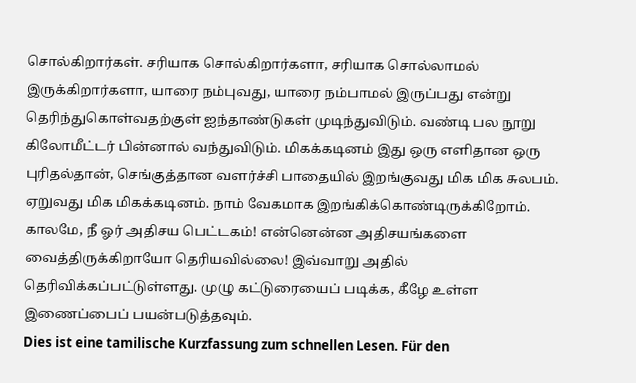சொல்கிறார்கள். சரியாக சொல்கிறார்களா, சரியாக சொல்லாமல் இருக்கிறார்களா, யாரை நம்புவது, யாரை நம்பாமல் இருப்பது என்று தெரிந்துகொள்வதற்குள் ஐந்தாண்டுகள் முடிந்துவிடும். வண்டி பல நூறு கிலோமீட்டர் பின்னால் வந்துவிடும். மிகக்கடினம் இது ஒரு எளிதான ஒரு புரிதல்தான், செங்குத்தான வளர்ச்சி பாதையில் இறங்குவது மிக மிக சுலபம். ஏறுவது மிக மிகக்கடினம். நாம் வேகமாக இறங்கிக்கொண்டிருக்கிறோம். காலமே, நீ ஓர் அதிசய பெட்டகம்! என்னென்ன அதிசயங்களை வைத்திருக்கிறாயோ தெரியவில்லை! இவ்வாறு அதில் தெரிவிக்கப்பட்டுள்ளது. முழு கட்டுரையைப் படிக்க, கீழே உள்ள இணைப்பைப் பயன்படுத்தவும்.
Dies ist eine tamilische Kurzfassung zum schnellen Lesen. Für den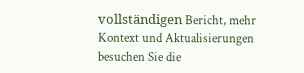vollständigen Bericht, mehr Kontext und Aktualisierungen besuchen Sie die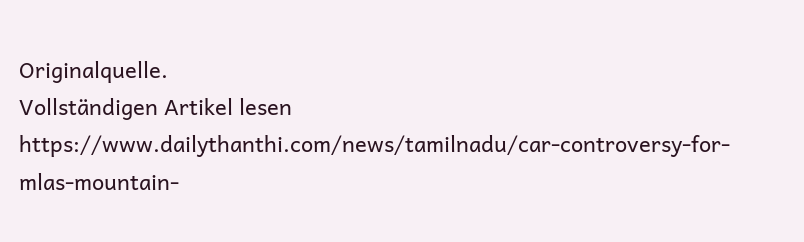Originalquelle.
Vollständigen Artikel lesen
https://www.dailythanthi.com/news/tamilnadu/car-controversy-for-mlas-mountain-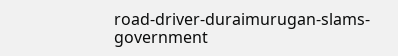road-driver-duraimurugan-slams-government